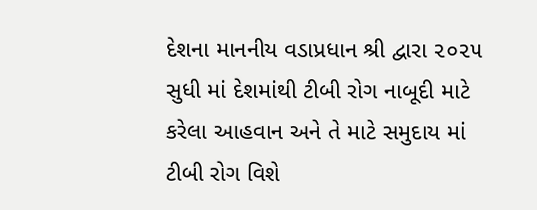દેશના માનનીય વડાપ્રધાન શ્રી દ્વારા ૨૦૨૫ સુધી માં દેશમાંથી ટીબી રોગ નાબૂદી માટે કરેલા આહવાન અને તે માટે સમુદાય માં ટીબી રોગ વિશે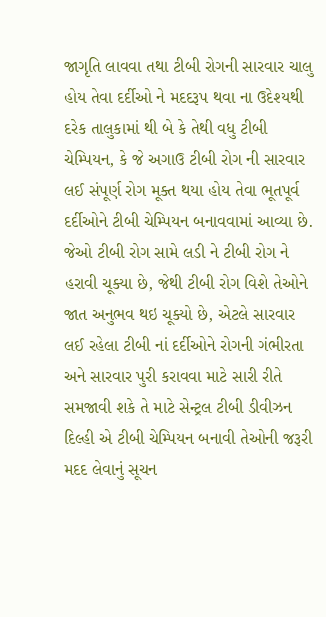જાગૃતિ લાવવા તથા ટીબી રોગની સારવાર ચાલુ હોય તેવા દર્દીઓ ને મદદરૂપ થવા ના ઉદેશ્યથી દરેક તાલુકામાં થી બે કે તેથી વધુ ટીબી ચેમ્પિયન, કે જે અગાઉ ટીબી રોગ ની સારવાર લઈ સંપૂર્ણ રોગ મૂક્ત થયા હોય તેવા ભૂતપૂર્વ દર્દીઓને ટીબી ચેમ્પિયન બનાવવામાં આવ્યા છે.
જેઓ ટીબી રોગ સામે લડી ને ટીબી રોગ ને હરાવી ચૂક્યા છે, જેથી ટીબી રોગ વિશે તેઓને જાત અનુભવ થઇ ચૂક્યો છે, એટલે સારવાર લઈ રહેલા ટીબી નાં દર્દીઓને રોગની ગંભીરતા અને સારવાર પુરી કરાવવા માટે સારી રીતે સમજાવી શકે તે માટે સેન્ટ્રલ ટીબી ડીવીઝન દિલ્હી એ ટીબી ચેમ્પિયન બનાવી તેઓની જરૂરી મદદ લેવાનું સૂચન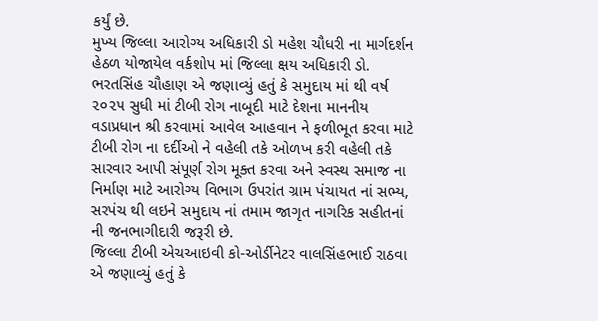કર્યું છે.
મુખ્ય જિલ્લા આરોગ્ય અધિકારી ડો મહેશ ચૌધરી ના માર્ગદર્શન હેઠળ યોજાયેલ વર્કશોપ માં જિલ્લા ક્ષય અધિકારી ડો. ભરતસિંહ ચૌહાણ એ જણાવ્યું હતું કે સમુદાય માં થી વર્ષ ૨૦૨૫ સુધી માં ટીબી રોગ નાબૂદી માટે દેશના માનનીય વડાપ્રધાન શ્રી કરવામાં આવેલ આહવાન ને ફળીભૂત કરવા માટે ટીબી રોગ ના દર્દીઓ ને વહેલી તકે ઓળખ કરી વહેલી તકે સારવાર આપી સંપૂર્ણ રોગ મૂક્ત કરવા અને સ્વસ્થ સમાજ ના નિર્માણ માટે આરોગ્ય વિભાગ ઉપરાંત ગ્રામ પંચાયત નાં સભ્ય, સરપંચ થી લઇને સમુદાય નાં તમામ જાગૃત નાગરિક સહીતનાં ની જનભાગીદારી જરૂરી છે.
જિલ્લા ટીબી એચઆઇવી કો-ઓર્ડીનેટર વાલસિંહભાઈ રાઠવા એ જણાવ્યું હતું કે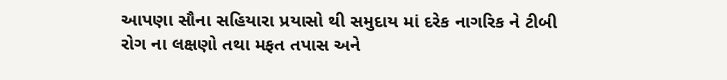આપણા સૌના સહિયારા પ્રયાસો થી સમુદાય માં દરેક નાગરિક ને ટીબી રોગ ના લક્ષણો તથા મફત તપાસ અને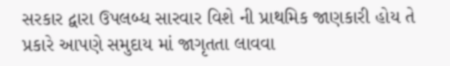સરકાર દ્વારા ઉપલબ્ધ સારવાર વિશે ની પ્રાથમિક જાણકારી હોય તે પ્રકારે આપણે સમુદાય માં જાગૃતતા લાવવા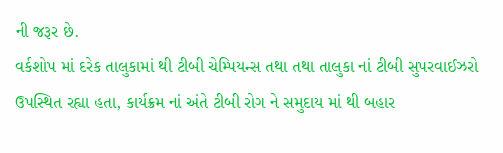ની જરૂર છે.
વર્કશોપ માં દરેક તાલુકામાં થી ટીબી ચેમ્પિયન્સ તથા તથા તાલુકા નાં ટીબી સુપરવાઈઝરો ઉપસ્થિત રહ્યા હતા, કાર્યક્રમ નાં અંતે ટીબી રોગ ને સમુદાય માં થી બહાર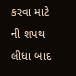કરવા માટે ની શપથ લીધા બાદ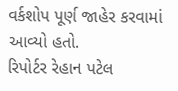વર્કશોપ પૂર્ણ જાહેર કરવામાં આવ્યો હતો.
રિપોર્ટર રેહાન પટેલ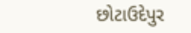છોટાઉદેપુર